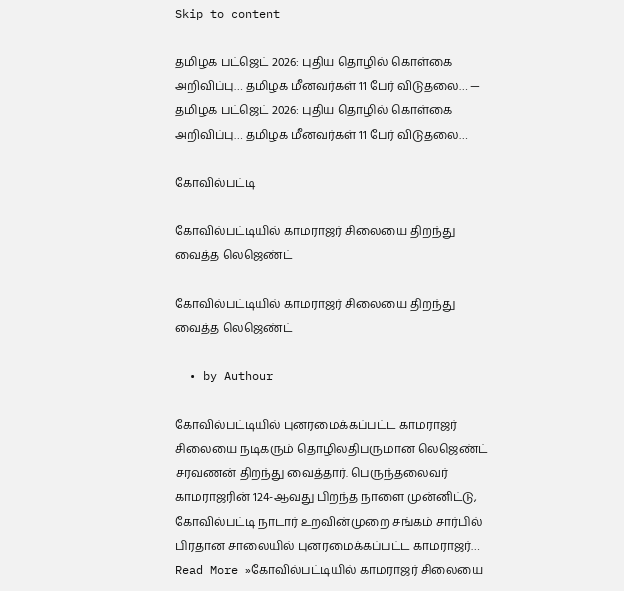Skip to content

தமிழக பட்ஜெட் 2026: புதிய தொழில் கொள்கை அறிவிப்பு… தமிழக மீனவர்கள் 11 பேர் விடுதலை… — தமிழக பட்ஜெட் 2026: புதிய தொழில் கொள்கை அறிவிப்பு… தமிழக மீனவர்கள் 11 பேர் விடுதலை…

கோவில்பட்டி

கோவில்பட்டியில் காமராஜர் சிலையை திறந்து வைத்த லெஜெண்ட்

கோவில்பட்டியில் காமராஜர் சிலையை திறந்து வைத்த லெஜெண்ட்

  • by Authour

கோவில்பட்டியில் புனரமைக்கப்பட்ட காமராஜர் சிலையை நடிகரும் தொழிலதிபருமான லெஜெண்ட் சரவணன் திறந்து வைத்தார். பெருந்தலைவர் காமராஜரின் 124-ஆவது பிறந்த நாளை முன்னிட்டு, கோவில்பட்டி நாடார் உறவின்முறை சங்கம் சார்பில் பிரதான சாலையில் புனரமைக்கப்பட்ட காமராஜர்… Read More »கோவில்பட்டியில் காமராஜர் சிலையை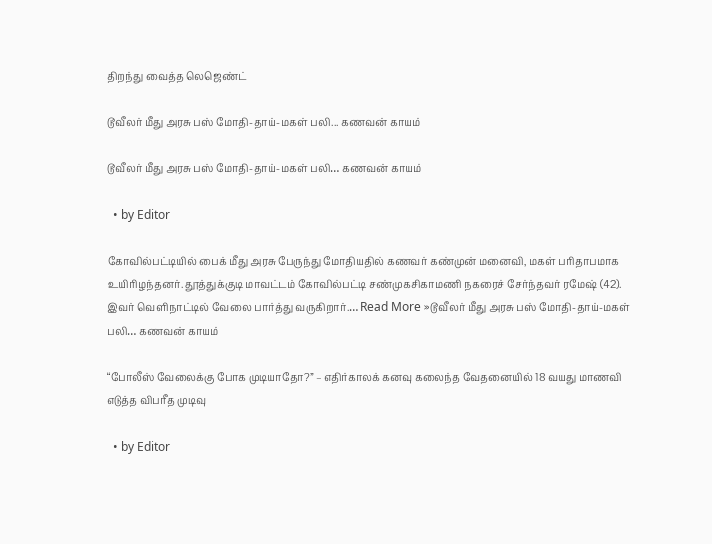திறந்து வைத்த லெஜெண்ட்

டூவீலர் மீது அரசு பஸ் மோதி-தாய்-மகள் பலி... கணவன் காயம்

டூவீலர் மீது அரசு பஸ் மோதி-தாய்-மகள் பலி… கணவன் காயம்

  • by Editor

கோவில்பட்டியில் பைக் மீது அரசு பேருந்து மோதியதில் கணவர் கண்முன் மனைவி, மகள் பரிதாபமாக உயிரிழந்தனர். தூத்துக்குடி மாவட்டம் கோவில்பட்டி சண்முகசிகாமணி நகரைச் சேர்ந்தவர் ரமேஷ் (42). இவர் வெளிநாட்டில் வேலை பார்த்து வருகிறார்.… Read More »டூவீலர் மீது அரசு பஸ் மோதி-தாய்-மகள் பலி… கணவன் காயம்

“போலீஸ் வேலைக்கு போக முடியாதோ?” – எதிர்காலக் கனவு கலைந்த வேதனையில் 18 வயது மாணவி எடுத்த விபரீத முடிவு

  • by Editor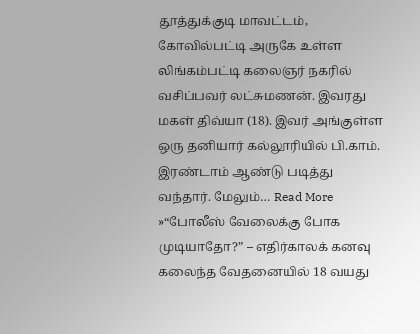தூத்துக்குடி மாவட்டம், கோவில்பட்டி அருகே உள்ள லிங்கம்பட்டி கலைஞர் நகரில் வசிப்பவர் லட்சுமணன். இவரது மகள் திவ்யா (18). இவர் அங்குள்ள ஒரு தனியார் கல்லூரியில் பி.காம். இரண்டாம் ஆண்டு படித்து வந்தார். மேலும்… Read More »“போலீஸ் வேலைக்கு போக முடியாதோ?” – எதிர்காலக் கனவு கலைந்த வேதனையில் 18 வயது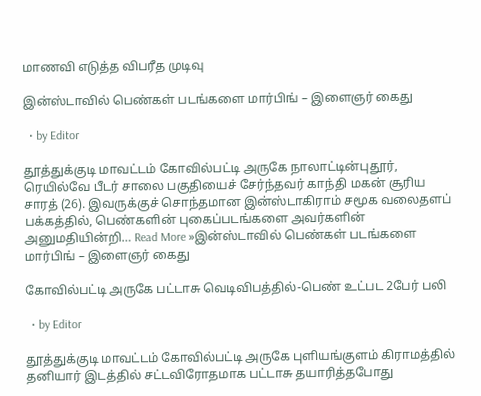மாணவி எடுத்த விபரீத முடிவு

இன்ஸ்டாவில் பெண்கள் படங்களை மார்பிங் – இளைஞர் கைது

  • by Editor

தூத்துக்குடி மாவட்டம் கோவில்பட்டி அருகே நாலாட்டின்புதூர், ரெயில்வே பீடர் சாலை பகுதியைச் சேர்ந்தவர் காந்தி மகன் சூரிய சாரத் (26). இவருக்குச் சொந்தமான இன்ஸ்டாகிராம் சமூக வலைதளப் பக்கத்தில், பெண்களின் புகைப்படங்களை அவர்களின் அனுமதியின்றி… Read More »இன்ஸ்டாவில் பெண்கள் படங்களை மார்பிங் – இளைஞர் கைது

கோவில்பட்டி அருகே பட்டாசு வெடிவிபத்தில்-பெண் உட்பட 2பேர் பலி

  • by Editor

தூத்துக்குடி மாவட்டம் கோவில்பட்டி அருகே புளியங்குளம் கிராமத்தில் தனியார் இடத்தில் சட்டவிரோதமாக பட்டாசு தயாரித்தபோது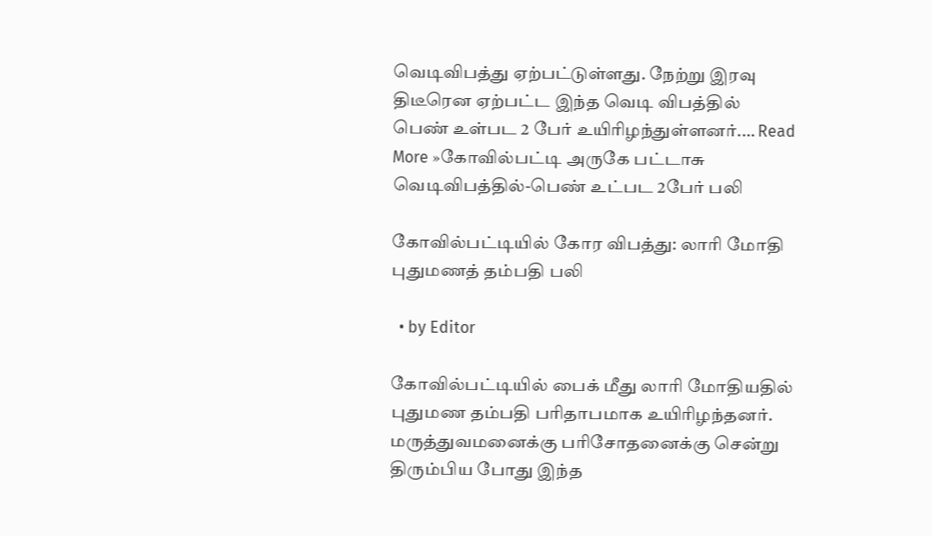வெடிவிபத்து ஏற்பட்டுள்ளது. நேற்று இரவு திடீரென ஏற்பட்ட இந்த வெடி விபத்தில் பெண் உள்பட 2 பேர் உயிரிழந்துள்ளனர்.… Read More »கோவில்பட்டி அருகே பட்டாசு வெடிவிபத்தில்-பெண் உட்பட 2பேர் பலி

கோவில்பட்டியில் கோர விபத்து: லாரி மோதி புதுமணத் தம்பதி பலி

  • by Editor

கோவில்பட்டியில் பைக் மீது லாரி மோதியதில் புதுமண தம்பதி பரிதாபமாக உயிரிழந்தனர். மருத்துவமனைக்கு பரிசோதனைக்கு சென்று திரும்பிய போது இந்த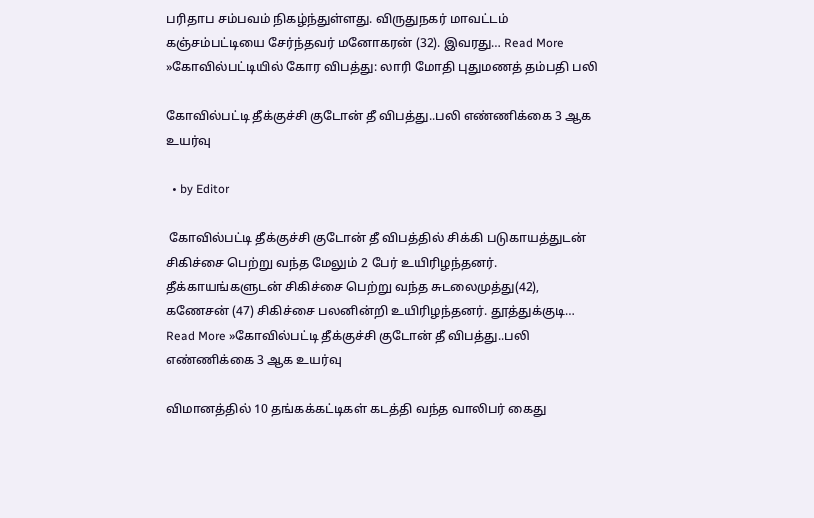பரிதாப சம்பவம் நிகழ்ந்துள்ளது. விருதுநகர் மாவட்டம் கஞ்சம்பட்டியை சேர்ந்தவர் மனோகரன் (32). இவரது… Read More »கோவில்பட்டியில் கோர விபத்து: லாரி மோதி புதுமணத் தம்பதி பலி

கோவில்பட்டி தீக்குச்சி குடோன் தீ விபத்து..பலி எண்ணிக்கை 3 ஆக உயர்வு

  • by Editor

 கோவில்பட்டி தீக்குச்சி குடோன் தீ விபத்தில் சிக்கி படுகாயத்துடன் சிகிச்சை பெற்று வந்த மேலும் 2 பேர் உயிரிழந்தனர். தீக்காயங்களுடன் சிகிச்சை பெற்று வந்த சுடலைமுத்து(42), கணேசன் (47) சிகிச்சை பலனின்றி உயிரிழந்தனர். தூத்துக்குடி… Read More »கோவில்பட்டி தீக்குச்சி குடோன் தீ விபத்து..பலி எண்ணிக்கை 3 ஆக உயர்வு

விமானத்தில் 10 தங்கக்கட்டிகள் கடத்தி வந்த வாலிபர் கைது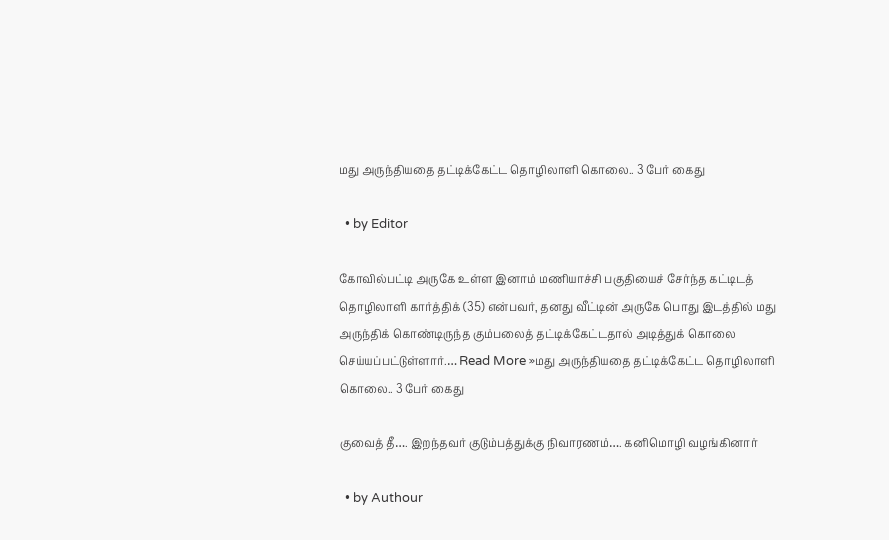மது அருந்தியதை தட்டிக்கேட்ட தொழிலாளி கொலை.. 3 பேர் கைது

  • by Editor

கோவில்பட்டி அருகே உள்ள இனாம் மணியாச்சி பகுதியைச் சேர்ந்த கட்டிடத் தொழிலாளி கார்த்திக் (35) என்பவர், தனது வீட்டின் அருகே பொது இடத்தில் மது அருந்திக் கொண்டிருந்த கும்பலைத் தட்டிக்கேட்டதால் அடித்துக் கொலை செய்யப்பட்டுள்ளார்.… Read More »மது அருந்தியதை தட்டிக்கேட்ட தொழிலாளி கொலை.. 3 பேர் கைது

குவைத் தீ…. இறந்தவர் குடும்பத்துக்கு நிவாரணம்…. கனிமொழி வழங்கினார்

  • by Authour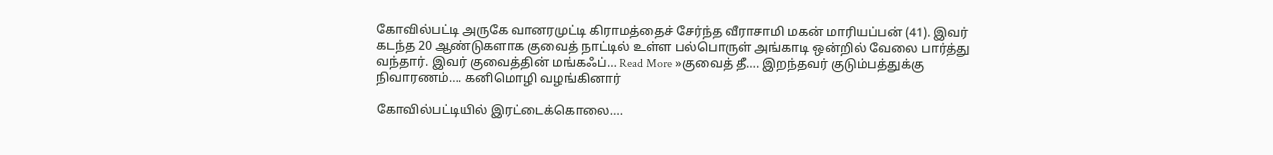கோவில்பட்டி அருகே வானரமுட்டி கிராமத்தைச் சேர்ந்த வீராசாமி மகன் மாரியப்பன் (41). இவர் கடந்த 20 ஆண்டுகளாக குவைத் நாட்டில் உள்ள பல்பொருள் அங்காடி ஒன்றில் வேலை பார்த்து வந்தார். இவர் குவைத்தின் மங்கஃப்… Read More »குவைத் தீ…. இறந்தவர் குடும்பத்துக்கு நிவாரணம்…. கனிமொழி வழங்கினார்

கோவில்பட்டியில் இரட்டைக்கொலை….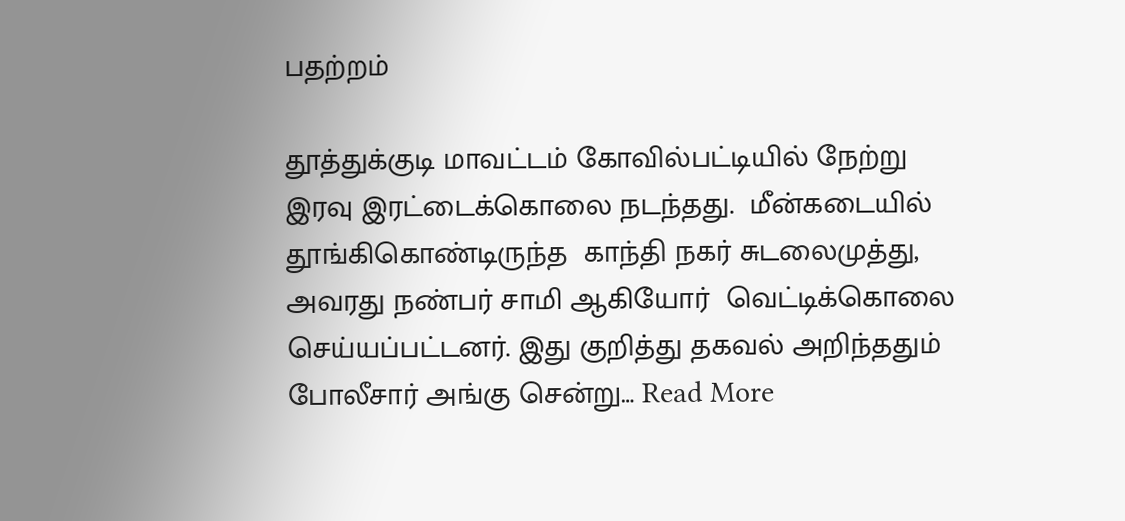பதற்றம்

தூத்துக்குடி மாவட்டம் கோவில்பட்டியில் நேற்று இரவு இரட்டைக்கொலை நடந்தது.  மீன்கடையில் தூங்கிகொண்டிருந்த  காந்தி நகர் சுடலைமுத்து, அவரது நண்பர் சாமி ஆகியோர்  வெட்டிக்கொலை செய்யப்பட்டனர். இது குறித்து தகவல் அறிந்ததும் போலீசார் அங்கு சென்று… Read More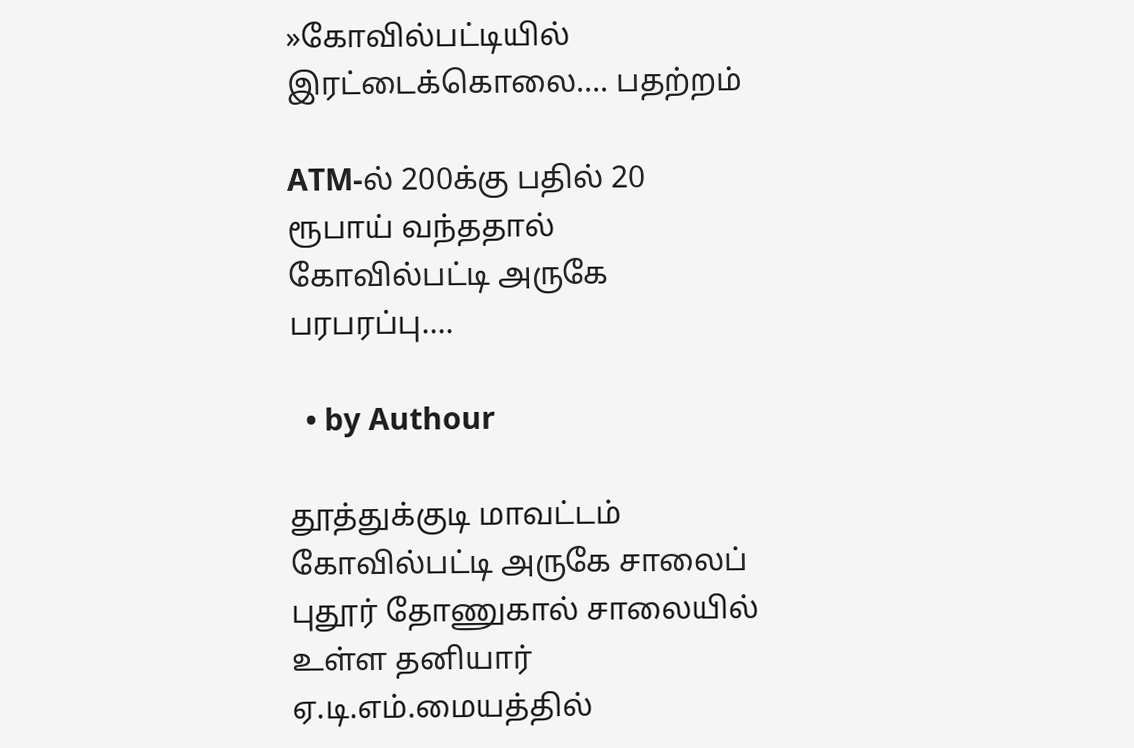»கோவில்பட்டியில் இரட்டைக்கொலை…. பதற்றம்

ATM-ல் 200க்கு பதில் 20 ரூபாய் வந்ததால் கோவில்பட்டி அருகே பரபரப்பு….

  • by Authour

தூத்துக்குடி மாவட்டம் கோவில்பட்டி அருகே சாலைப் புதூர் தோணுகால் சாலையில் உள்ள தனியார் ஏ.டி.எம்.மையத்தில்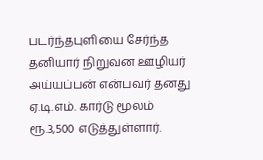படர்ந்தபுளியை சேர்ந்த தனியார் நிறுவன ஊழியர் அய்யப்பன் என்பவர் தனது ஏ.டி.எம். கார்டு மூலம் ரூ.3,500 எடுத்துள்ளார்.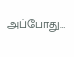அப்போது…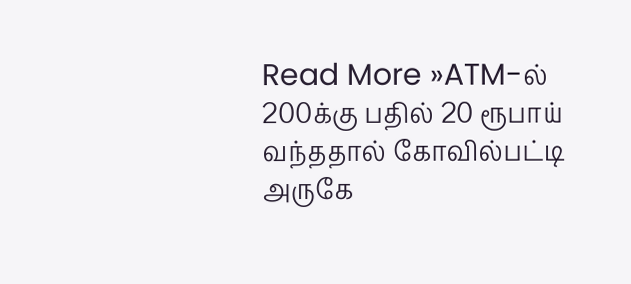Read More »ATM-ல் 200க்கு பதில் 20 ரூபாய் வந்ததால் கோவில்பட்டி அருகே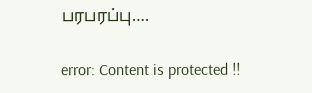பரபரப்பு….

error: Content is protected !!